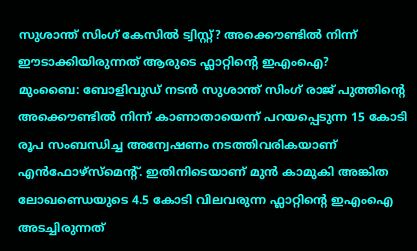സുശാന്ത് സിംഗ് കേസിൽ ട്വിസ്റ്റ്? അക്കൌണ്ടിൽ നിന്ന് ഈടാക്കിയിരുന്നത് ആരുടെ ഫ്ലാറ്റിന്റെ ഇഎംഐ?
മുംബൈ: ബോളിവുഡ് നടൻ സുശാന്ത് സിംഗ് രാജ് പുത്തിന്റെ അക്കൌണ്ടിൽ നിന്ന് കാണാതായെന്ന് പറയപ്പെടുന്ന 15 കോടി രൂപ സംബന്ധിച്ച അന്വേഷണം നടത്തിവരികയാണ് എൻഫോഴ്സ്മെന്റ്. ഇതിനിടെയാണ് മുൻ കാമുകി അങ്കിത ലോഖണ്ഡെയുടെ 4.5 കോടി വിലവരുന്ന ഫ്ലാറ്റിന്റെ ഇഎംഐ അടച്ചിരുന്നത്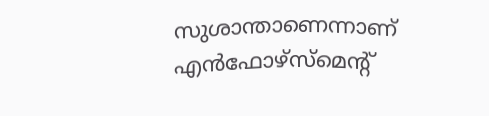സുശാന്താണെന്നാണ് എൻഫോഴ്സ്മെന്റ്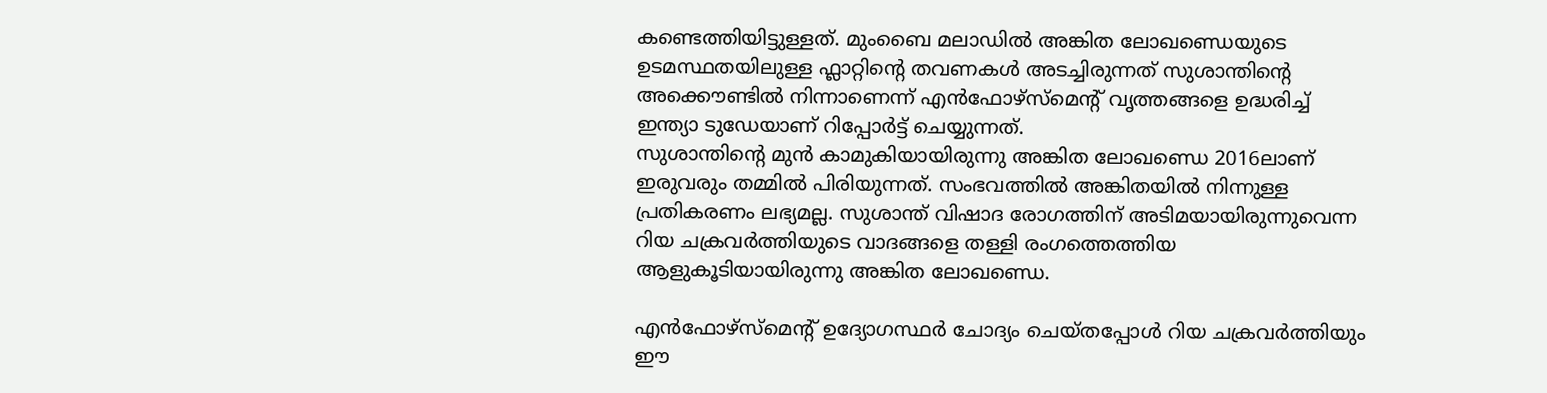കണ്ടെത്തിയിട്ടുള്ളത്. മുംബൈ മലാഡിൽ അങ്കിത ലോഖണ്ഡെയുടെ ഉടമസ്ഥതയിലുള്ള ഫ്ലാറ്റിന്റെ തവണകൾ അടച്ചിരുന്നത് സുശാന്തിന്റെ അക്കൌണ്ടിൽ നിന്നാണെന്ന് എൻഫോഴ്സ്മെന്റ് വൃത്തങ്ങളെ ഉദ്ധരിച്ച് ഇന്ത്യാ ടുഡേയാണ് റിപ്പോർട്ട് ചെയ്യുന്നത്.
സുശാന്തിന്റെ മുൻ കാമുകിയായിരുന്നു അങ്കിത ലോഖണ്ഡെ 2016ലാണ് ഇരുവരും തമ്മിൽ പിരിയുന്നത്. സംഭവത്തിൽ അങ്കിതയിൽ നിന്നുള്ള പ്രതികരണം ലഭ്യമല്ല. സുശാന്ത് വിഷാദ രോഗത്തിന് അടിമയായിരുന്നുവെന്ന റിയ ചക്രവർത്തിയുടെ വാദങ്ങളെ തള്ളി രംഗത്തെത്തിയ ആളുകൂടിയായിരുന്നു അങ്കിത ലോഖണ്ഡെ.

എൻഫോഴ്സ്മെന്റ് ഉദ്യോഗസ്ഥർ ചോദ്യം ചെയ്തപ്പോൾ റിയ ചക്രവർത്തിയും ഈ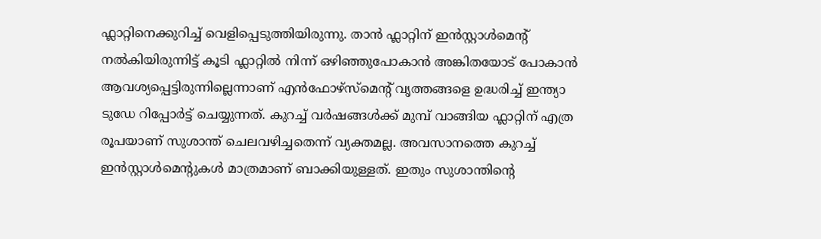ഫ്ലാറ്റിനെക്കുറിച്ച് വെളിപ്പെടുത്തിയിരുന്നു. താൻ ഫ്ലാറ്റിന് ഇൻസ്റ്റാൾമെന്റ് നൽകിയിരുന്നിട്ട് കൂടി ഫ്ലാറ്റിൽ നിന്ന് ഒഴിഞ്ഞുപോകാൻ അങ്കിതയോട് പോകാൻ ആവശ്യപ്പെട്ടിരുന്നില്ലെന്നാണ് എൻഫോഴ്സ്മെന്റ് വൃത്തങ്ങളെ ഉദ്ധരിച്ച് ഇന്ത്യാ ടുഡേ റിപ്പോർട്ട് ചെയ്യുന്നത്. കുറച്ച് വർഷങ്ങൾക്ക് മുമ്പ് വാങ്ങിയ ഫ്ലാറ്റിന് എത്ര രൂപയാണ് സുശാന്ത് ചെലവഴിച്ചതെന്ന് വ്യക്തമല്ല. അവസാനത്തെ കുറച്ച് ഇൻസ്റ്റാൾമെന്റുകൾ മാത്രമാണ് ബാക്കിയുള്ളത്. ഇതും സുശാന്തിന്റെ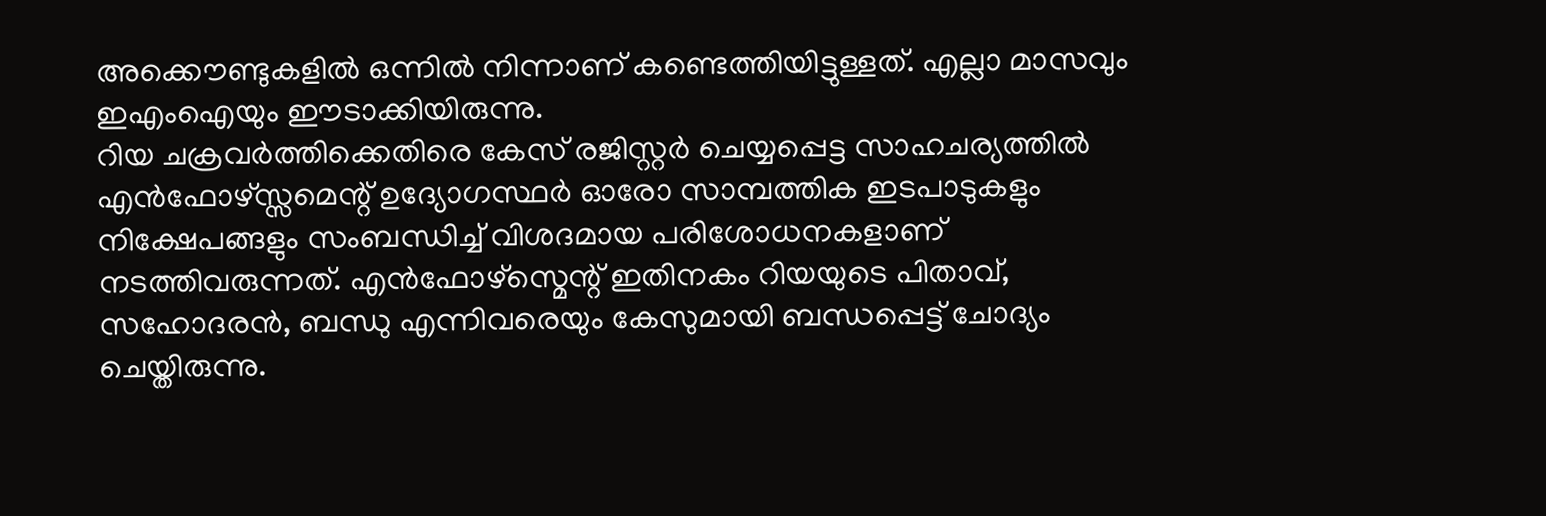അക്കൌണ്ടുകളിൽ ഒന്നിൽ നിന്നാണ് കണ്ടെത്തിയിട്ടുള്ളത്. എല്ലാ മാസവും ഇഎംഐയും ഈടാക്കിയിരുന്നു.
റിയ ചക്രവർത്തിക്കെതിരെ കേസ് രജിസ്റ്റർ ചെയ്യപ്പെട്ട സാഹചര്യത്തിൽ എൻഫോഴ്സ്സമെന്റ് ഉദ്യോഗസ്ഥർ ഓരോ സാമ്പത്തിക ഇടപാടുകളും നിക്ഷേപങ്ങളും സംബന്ധിച്ച് വിശദമായ പരിശോധനകളാണ് നടത്തിവരുന്നത്. എൻഫോഴ്സ്മെന്റ് ഇതിനകം റിയയുടെ പിതാവ്, സഹോദരൻ, ബന്ധു എന്നിവരെയും കേസുമായി ബന്ധപ്പെട്ട് ചോദ്യം ചെയ്തിരുന്നു.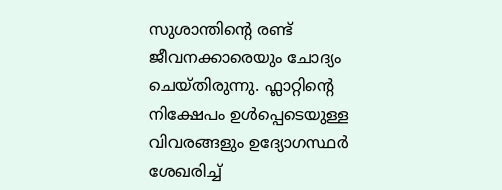സുശാന്തിന്റെ രണ്ട് ജീവനക്കാരെയും ചോദ്യം ചെയ്തിരുന്നു. ഫ്ലാറ്റിന്റെ നിക്ഷേപം ഉൾപ്പെടെയുള്ള വിവരങ്ങളും ഉദ്യോഗസ്ഥർ ശേഖരിച്ച്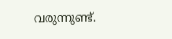വരുന്നുണ്ട്.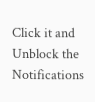Click it and Unblock the Notifications